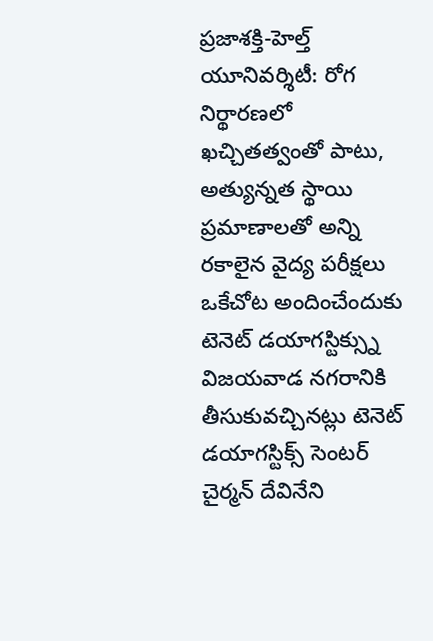ప్రజాశక్తి-హెల్త్ యూనివర్శిటీ: రోగ నిర్థారణలో ఖచ్చితత్వంతో పాటు, అత్యున్నత స్థాయి ప్రమాణాలతో అన్ని రకాలైన వైద్య పరీక్షలు ఒకేచోట అందించేందుకు టెనెట్ డయాగస్టిక్స్ను విజయవాడ నగరానికి తీసుకువచ్చినట్లు టెనెట్ డయాగస్టిక్స్ సెంటర్ చైర్మన్ దేవినేని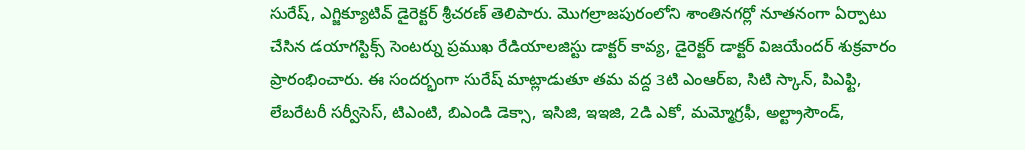సురేష్, ఎగ్జిక్యూటివ్ డైరెక్టర్ శ్రీచరణ్ తెలిపారు. మొగల్రాజపురంలోని శాంతినగర్లో నూతనంగా ఏర్పాటు చేసిన డయాగస్టిక్స్ సెంటర్ను ప్రముఖ రేడియాలజిస్టు డాక్టర్ కావ్య, డైరెక్టర్ డాక్టర్ విజయేందర్ శుక్రవారం ప్రారంభించారు. ఈ సందర్భంగా సురేష్ మాట్లాడుతూ తమ వద్ద 3టి ఎంఆర్ఐ, సిటి స్కాన్, పిఎఫ్టి, లేబరేటరీ సర్వీసెస్, టిఎంటి, బిఎండి డెక్సా, ఇసిజి, ఇఇజి, 2డి ఎకో, మమ్మోగ్రఫీ, అల్ట్రాసౌండ్,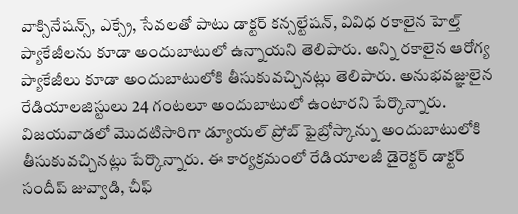వాక్సినేషన్స్, ఎక్స్రే, సేవలతో పాటు డాక్టర్ కన్సల్టేషన్, వివిధ రకాలైన హెల్త్ ప్యాకేజీలను కూడా అందుబాటులో ఉన్నాయని తెలిపారు. అన్ని రకాలైన ఆరోగ్య ప్యాకేజీలు కూడా అందుబాటులోకి తీసుకువచ్చినట్లు తెలిపారు. అనుభవజ్ఞులైన రేడియాలజిస్టులు 24 గంటలూ అందుబాటులో ఉంటారని పేర్కొన్నారు. విజయవాడలో మొదటిసారిగా డ్యూయల్ ప్రోబ్ ఫైబ్రోస్కాన్ను అందుబాటులోకి తీసుకువచ్చినట్లు పేర్కొన్నారు. ఈ కార్యక్రమంలో రేడియాలజీ డైరెక్టర్ డాక్టర్ సందీప్ జువ్వాడి, చీఫ్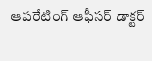ఆపరేటింగ్ ఆఫీసర్ డాక్టర్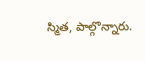స్మిత, పాల్గొన్నారు.